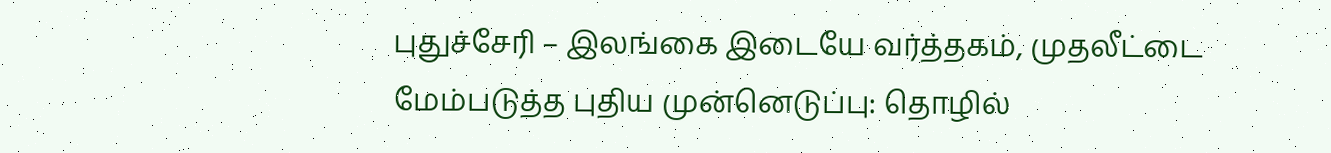புதுச்சேரி – இலங்கை இடையே வர்த்தகம், முதலீட்டை மேம்படுத்த புதிய முன்னெடுப்பு: தொழில்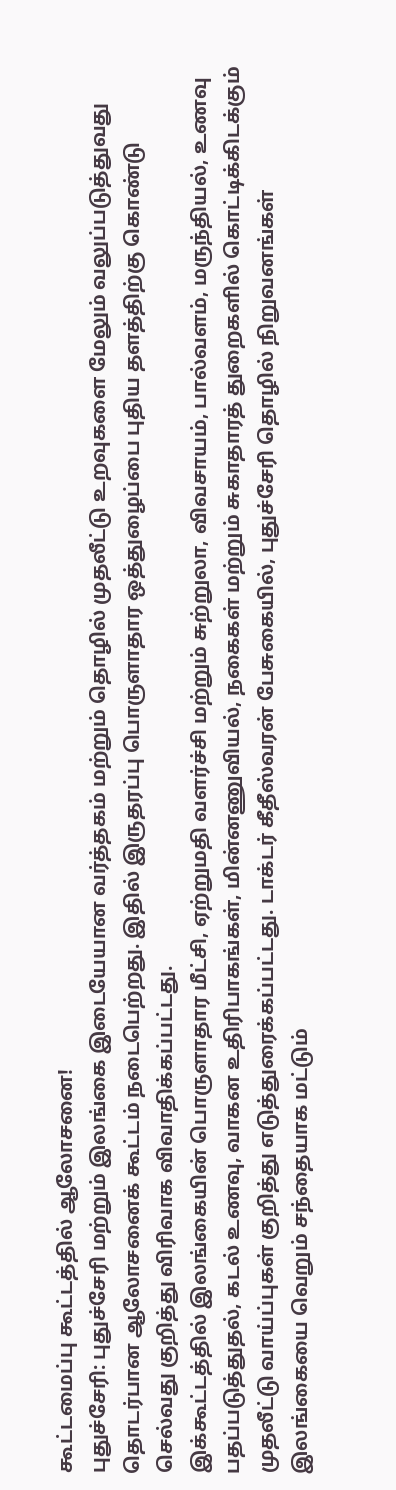கூட்டமைப்பு கூட்டத்தில் ஆலோசனை!
புதுச்சேரி: புதுச்சேரி மற்றும் இலங்கை இடையேயான வர்த்தகம் மற்றும் தொழில் முதலீட்டு உறவுகளை மேலும் வலுப்படுத்துவது தொடர்பான ஆலோசனைக் கூட்டம் நடைபெற்றது. இதில் இருதரப்பு பொருளாதார ஒத்துழைப்பை புதிய தளத்திற்கு கொண்டு செல்வது குறித்து விரிவாக விவாதிக்கப்பட்டது.
இக்கூட்டத்தில் இலங்கையின் பொருளாதார மீட்சி, ஏற்றுமதி வளர்ச்சி மற்றும் சுற்றுலா, விவசாயம், பால்வளம், மருந்தியல், உணவு பதப்படுத்துதல், கடல் உணவு, வாகன உதிரிபாகங்கள், மின்னணுவியல், நகைகள் மற்றும் சுகாதாரத் துறைகளில் கொட்டிக்கிடக்கும் முதலீட்டு வாய்ப்புகள் குறித்து எடுத்துரைக்கப்பட்டது. டாக்டர் கீதீஸ்வரன் பேசுகையில், புதுச்சேரி தொழில் நிறுவனங்கள் இலங்கையை வெறும் சந்தையாக மட்டும்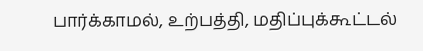பார்க்காமல், உற்பத்தி, மதிப்புக்கூட்டல்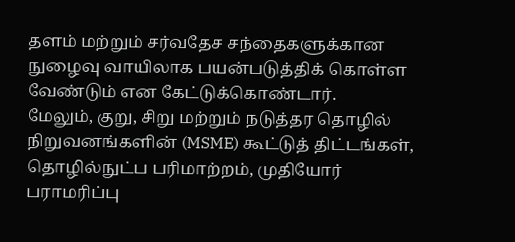தளம் மற்றும் சர்வதேச சந்தைகளுக்கான நுழைவு வாயிலாக பயன்படுத்திக் கொள்ள வேண்டும் என கேட்டுக்கொண்டார்.
மேலும், குறு, சிறு மற்றும் நடுத்தர தொழில் நிறுவனங்களின் (MSME) கூட்டுத் திட்டங்கள், தொழில்நுட்ப பரிமாற்றம், முதியோர் பராமரிப்பு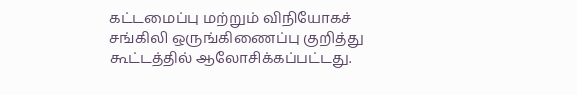கட்டமைப்பு மற்றும் விநியோகச் சங்கிலி ஒருங்கிணைப்பு குறித்து கூட்டத்தில் ஆலோசிக்கப்பட்டது.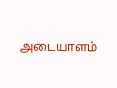அடையாளம்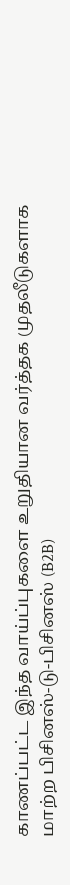காணப்பட்ட இந்த வாய்ப்புகளை உறுதியான வர்த்தக முதலீடுகளாக மாற்ற பிசினஸ்-டு-பிசினஸ் (B2B)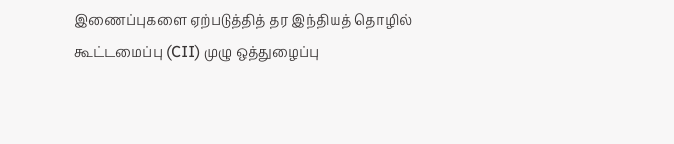இணைப்புகளை ஏற்படுத்தித் தர இந்தியத் தொழில் கூட்டமைப்பு (CII) முழு ஒத்துழைப்பு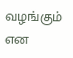வழங்கும் என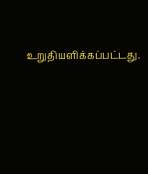உறுதியளிக்கப்பட்டது.